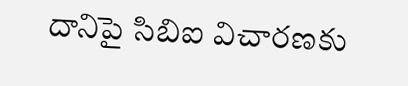దానిపై సిబిఐ విచారణకు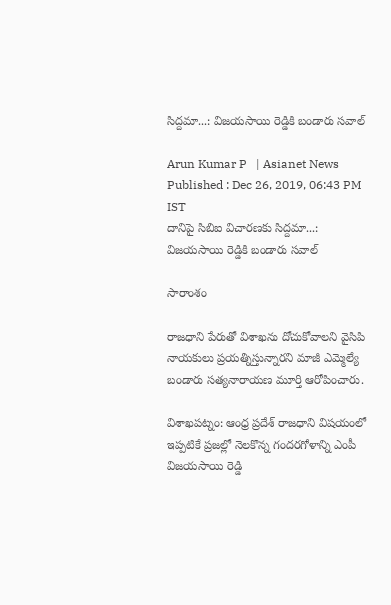సిద్దమా...: విజయసాయి రెడ్డికి బండారు సవాల్

Arun Kumar P   | Asianet News
Published : Dec 26, 2019, 06:43 PM IST
దానిపై సిబిఐ విచారణకు సిద్దమా...: విజయసాయి రెడ్డికి బండారు సవాల్

సారాంశం

రాజధాని పేరుతో విశాఖను దోచుకోవాలని వైసిపి నాయకులు ప్రయత్నిస్తున్నారని మాజీ ఎమ్మెల్యే బండారు సత్యనారాయణ మూర్తి ఆరోపించారు.

విశాఖపట్నం: ఆంధ్ర ప్రదేశ్ రాజధాని విషయంలో ఇప్పటికే ప్రజల్లో నెలకొన్న గందరగోళాన్ని ఎంపీ విజయసాయి రెడ్డి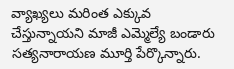వ్యాఖ్యలు మరింత ఎక్కువ చేస్తున్నాయని మాజీ ఎమ్మెల్యే బండారు సత్యనారాయణ మూర్తి పేర్కొన్నారు.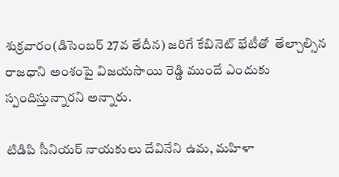శుక్రవారం(డిసెంబర్ 27వ తేదీన) జరిగే కేబినెట్ భేటీతో  తేల్చాల్సిన రాజధాని అంశంపై విజయసాయి రెడ్డి ముందే ఎందుకు స్పందిస్తున్నారని అన్నారు.

టిడిపి సీనియర్ నాయకులు దేవినేని ఉమ, మహిళా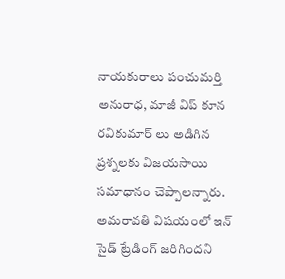నాయకురాలు పంచుమర్తి అనురాధ, మాజీ విప్ కూన రవికుమార్ లు అడిగిన ప్రశ్నలకు విజయసాయి సమాధానం చెప్పాలన్నారు. అమరావతి విషయంలో ఇన్ సైడ్ ట్రేడింగ్ జరిగిందని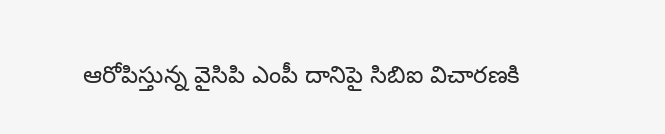ఆరోపిస్తున్న వైసిపి ఎంపీ దానిపై సిబిఐ విచారణకి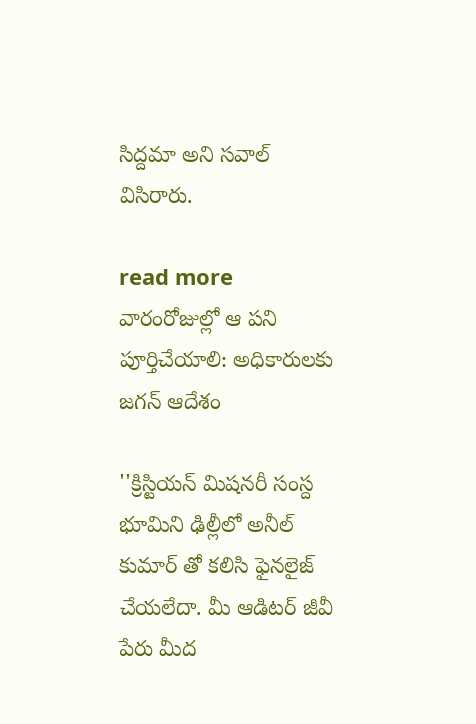సిద్దమా అని సవాల్ విసిరారు.

read more  వారంరోజుల్లో ఆ పని పూర్తిచేయాలి: అధికారులకు జగన్ ఆదేశం

''క్రిస్టియన్ మిషనరీ సంస్ద భూమిని ఢిల్లీలో అనీల్ కుమార్ తో కలిసి ఫైనలైజ్ చేయలేదా. మీ ఆడిటర్ జీవీ పేరు మీద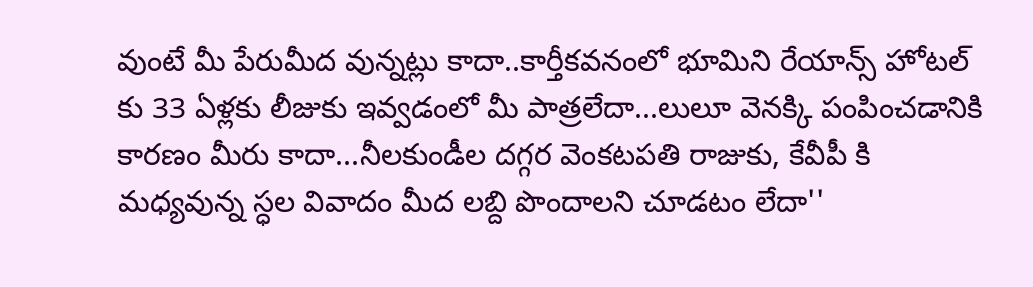వుంటే మీ పేరుమీద వున్నట్లు కాదా..కార్తీకవనంలో భూమిని రేయాన్స్ హోటల్ కు 33 ఏళ్లకు లీజుకు ఇవ్వడంలో మీ పాత్రలేదా...లులూ వెనక్కి పంపించడానికి కారణం మీరు కాదా...నీలకుండీల దగ్గర వెంకటపతి రాజుకు, కేవీపీ కి మధ్యవున్న స్ధల వివాదం మీద లబ్ది పొందాలని చూడటం లేదా''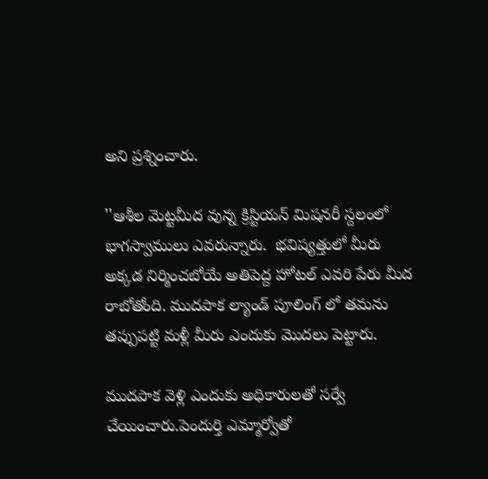అని ప్రశ్నించారు.

''ఆశీల మెట్టమీద వున్న క్రిస్టియన్ మిషనరీ స్దలంలో భాగస్వాములు ఎవరున్నారు.  భవిష్యత్తులో మీరు అక్కడ నిర్మించబోయే అతిపెద్ద హోటల్ ఎవరి పేరు మీద రాబోతోంది. ముదపాక ల్యాండ్ పూలింగ్ లో తమను తప్పుపట్టి మళ్లీ మీరు ఎందుకు మొదలు పెట్టారు.

ముదపాక వెళ్లి ఎందుకు అధికారులతో సర్వే  చేయించారు.పెందుర్తి ఎమ్మార్వోతో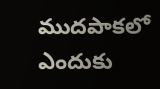ముదపాకలో ఎందుకు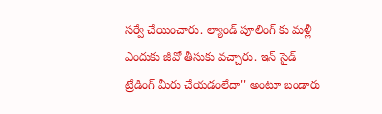సర్వే చేయించారు. ల్యాండ్ పూలింగ్ కు మళ్లీ ఎందుకు జీవో తీసుకు వచ్చారు. ఇన్ సైడ్ ట్రేడింగ్ మీరు చేయడంలేదా'' అంటూ బండారు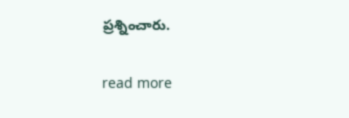ప్రశ్నించారు.

read more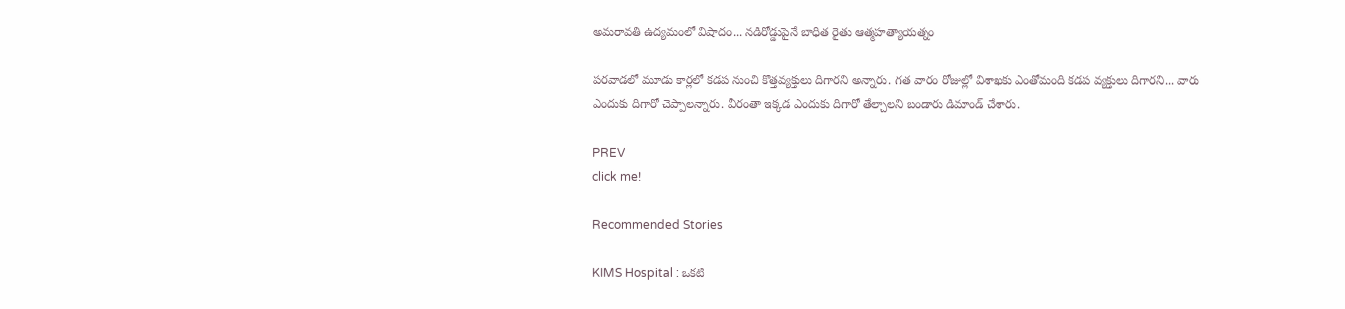అమరావతి ఉద్యమంలో విషాదం... నడిరోడ్డుపైనే బాధిత రైతు ఆత్మహత్యాయత్నం

పరవాడలో మూడు కార్లలో కడప నుంచి కొత్తవ్యక్తులు దిగారని అన్నారు. గత వారం రోజుల్లో విశాఖకు ఎంతోమంది కడప వ్యక్తులు దిగారని... వారు ఎందుకు దిగారో చెప్పాలన్నారు. వీరంతా ఇక్కడ ఎందుకు దిగారో తేల్చాలని బండారు డిమాండ్ చేశారు.

PREV
click me!

Recommended Stories

KIMS Hospital : ఒకటి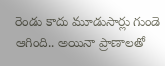రెండు కాదు మూడుసార్లు గుండె ఆగింది.. అయినా ప్రాణాలతో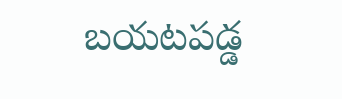బయటపడ్డ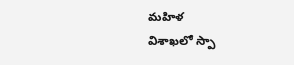మహిళ
విశాఖలో స్పా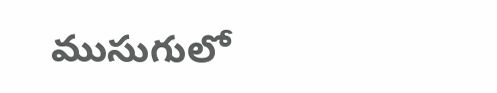ముసుగులో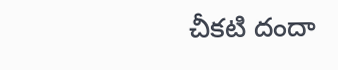చీకటి దందా